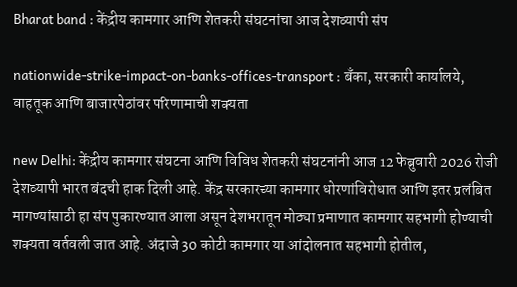Bharat band : केंद्रीय कामगार आणि शेतकरी संघटनांचा आज देशव्यापी संप

nationwide-strike-impact-on-banks-offices-transport : बँका, सरकारी कार्यालये, वाहतूक आणि बाजारपेठांवर परिणामाची शक्यता

new Delhi: केंद्रीय कामगार संघटना आणि विविध शेतकरी संघटनांनी आज 12 फेब्रुवारी 2026 रोजी देशव्यापी भारत बंदची हाक दिली आहे. केंद्र सरकारच्या कामगार धोरणांविरोधात आणि इतर प्रलंबित मागण्यांसाठी हा संप पुकारण्यात आला असून देशभरातून मोठ्या प्रमाणात कामगार सहभागी होण्याची शक्यता वर्तवली जात आहे. अंदाजे 30 कोटी कामगार या आंदोलनात सहभागी होतील,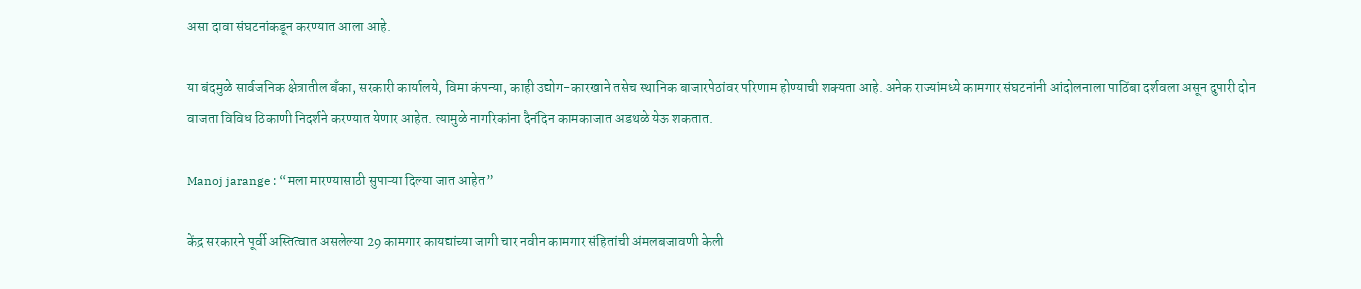असा दावा संघटनांकडून करण्यात आला आहे.

या बंदमुळे सार्वजनिक क्षेत्रातील बँका, सरकारी कार्यालये, विमा कंपन्या, काही उद्योग-कारखाने तसेच स्थानिक बाजारपेठांवर परिणाम होण्याची शक्यता आहे. अनेक राज्यांमध्ये कामगार संघटनांनी आंदोलनाला पाठिंबा दर्शवला असून दुपारी दोन वाजता विविध ठिकाणी निदर्शने करण्यात येणार आहेत. त्यामुळे नागरिकांना दैनंदिन कामकाजात अडथळे येऊ शकतात.

Manoj jarange : “मला मारण्यासाठी सुपाऱ्या दिल्या जात आहेत”

केंद्र सरकारने पूर्वी अस्तित्वात असलेल्या 29 कामगार कायद्यांच्या जागी चार नवीन कामगार संहितांची अंमलबजावणी केली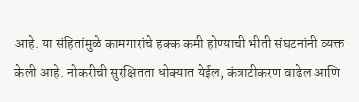आहे. या संहितांमुळे कामगारांचे हक्क कमी होण्याची भीती संघटनांनी व्यक्त केली आहे. नोकरीची सुरक्षितता धोक्यात येईल, कंत्राटीकरण वाढेल आणि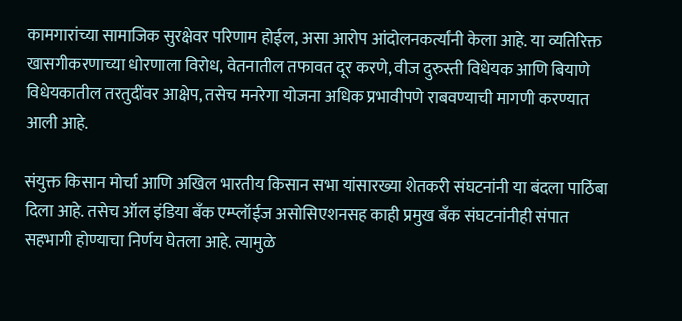कामगारांच्या सामाजिक सुरक्षेवर परिणाम होईल, असा आरोप आंदोलनकर्त्यांनी केला आहे. या व्यतिरिक्त खासगीकरणाच्या धोरणाला विरोध, वेतनातील तफावत दूर करणे, वीज दुरुस्ती विधेयक आणि बियाणे विधेयकातील तरतुदींवर आक्षेप, तसेच मनरेगा योजना अधिक प्रभावीपणे राबवण्याची मागणी करण्यात आली आहे.

संयुक्त किसान मोर्चा आणि अखिल भारतीय किसान सभा यांसारख्या शेतकरी संघटनांनी या बंदला पाठिंबा दिला आहे. तसेच ऑल इंडिया बँक एम्प्लॉईज असोसिएशनसह काही प्रमुख बँक संघटनांनीही संपात सहभागी होण्याचा निर्णय घेतला आहे. त्यामुळे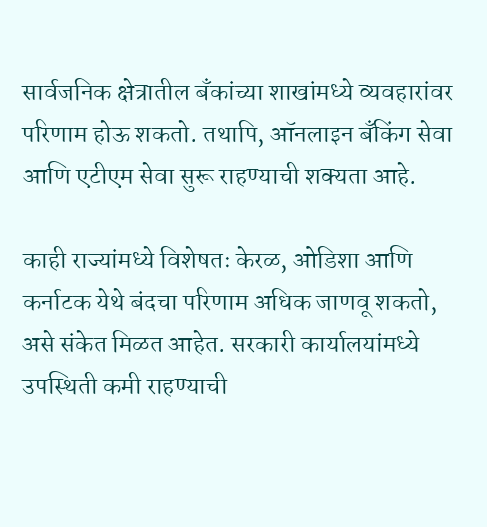सार्वजनिक क्षेत्रातील बँकांच्या शाखांमध्ये व्यवहारांवर परिणाम होऊ शकतो. तथापि, ऑनलाइन बँकिंग सेवा आणि एटीएम सेवा सुरू राहण्याची शक्यता आहे.

काही राज्यांमध्ये विशेषतः केरळ, ओडिशा आणि कर्नाटक येथे बंदचा परिणाम अधिक जाणवू शकतो, असे संकेत मिळत आहेत. सरकारी कार्यालयांमध्ये उपस्थिती कमी राहण्याची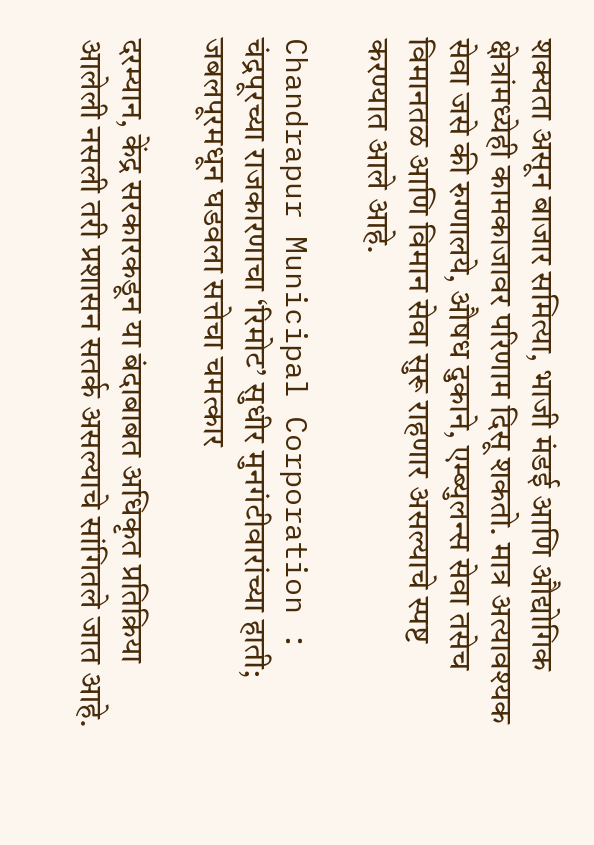शक्यता असून बाजार समित्या, भाजी मंडई आणि औद्योगिक क्षेत्रांमध्येही कामकाजावर परिणाम दिसू शकतो. मात्र अत्यावश्यक सेवा जसे की रुग्णालये, औषध दुकाने, एम्ब्युलन्स सेवा तसेच विमानतळ आणि विमान सेवा सुरू राहणार असल्याचे स्पष्ट करण्यात आले आहे.

Chandrapur Municipal Corporation : चंद्रपूरच्या राजकारणाचा ‘रिमोट’ सुधीर मुनगंटीवारांच्या हाती; जबलपूरमधून घडवला सत्तेचा चमत्कार

दरम्यान, केंद्र सरकारकडून या बंदाबाबत अधिकृत प्रतिक्रिया आलेली नसली तरी प्रशासन सतर्क असल्याचे सांगितले जात आहे.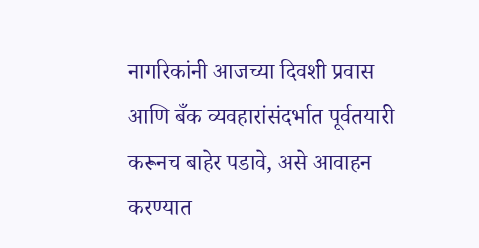नागरिकांनी आजच्या दिवशी प्रवास आणि बँक व्यवहारांसंदर्भात पूर्वतयारी करूनच बाहेर पडावे, असे आवाहन करण्यात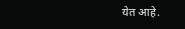येत आहे.